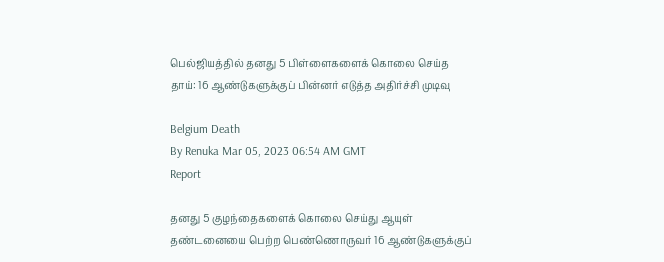பெல்ஜியத்தில் தனது 5 பிள்ளைகளைக் கொலை செய்த தாய்: 16 ஆண்டுகளுக்குப் பின்னர் எடுத்த அதிர்ச்சி முடிவு

Belgium Death
By Renuka Mar 05, 2023 06:54 AM GMT
Report

தனது 5 குழந்தைகளைக் கொலை செய்து ஆயுள் தண்டனையை பெற்ற பெண்ணொருவர் 16 ஆண்டுகளுக்குப்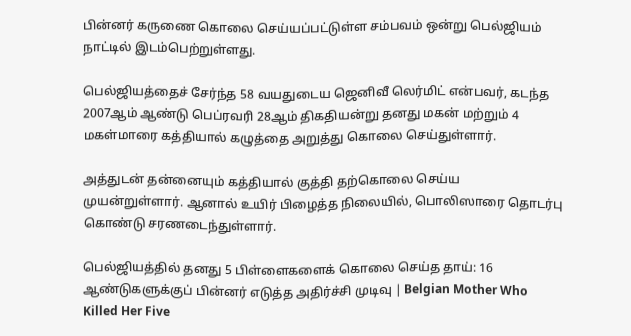பின்னர் கருணை கொலை செய்யப்பட்டுள்ள சம்பவம் ஒன்று பெல்ஜியம் நாட்டில் இடம்பெற்றுள்ளது.

பெல்ஜியத்தைச் சேர்ந்த 58 வயதுடைய ஜெனிவீ லெர்மிட் என்பவர், கடந்த 2007ஆம் ஆண்டு பெப்ரவரி 28ஆம் திகதியன்று தனது மகன் மற்றும் 4 மகள்மாரை கத்தியால் கழுத்தை அறுத்து கொலை செய்துள்ளார்.

அத்துடன் தன்னையும் கத்தியால் குத்தி தற்கொலை செய்ய முயன்றுள்ளார். ஆனால் உயிர் பிழைத்த நிலையில், பொலிஸாரை தொடர்பு கொண்டு சரணடைந்துள்ளார்.

பெல்ஜியத்தில் தனது 5 பிள்ளைகளைக் கொலை செய்த தாய்: 16 ஆண்டுகளுக்குப் பின்னர் எடுத்த அதிர்ச்சி முடிவு | Belgian Mother Who Killed Her Five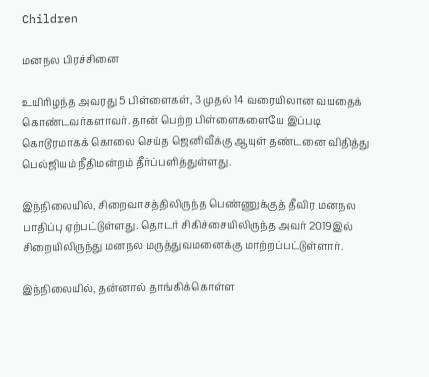Children

மனநல பிரச்சினை

உயிரிழந்த அவரது 5 பிள்ளைகள், 3 முதல் 14 வரையிலான வயதைக் கொண்டவர்களாவர். தான் பெற்ற பிள்ளைகளையே இப்படி கொடூரமாகக் கொலை செய்த ஜெனிவீக்கு ஆயுள் தண்டனை விதித்து பெல்ஜியம் நீதிமன்றம் தீர்ப்பளித்துள்ளது.

இந்நிலையில், சிறைவாசத்திலிருந்த பெண்ணுக்குத் தீவிர மனநல பாதிப்பு ஏற்பட்டுள்ளது. தொடர் சிகிச்சையிலிருந்த அவர் 2019இல் சிறையிலிருந்து மனநல மருத்துவமனைக்கு மாற்றப்பட்டுள்ளார்.

இந்நிலையில், தன்னால் தாங்கிக்கொள்ள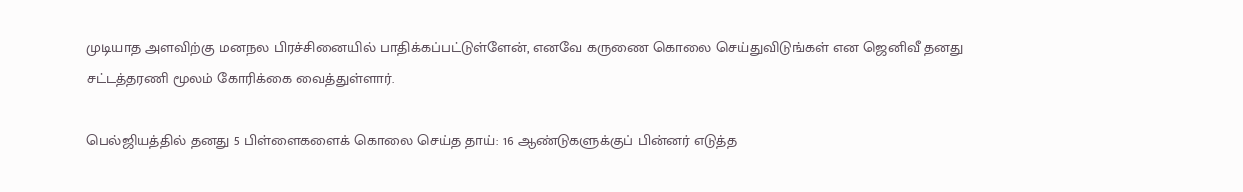முடியாத அளவிற்கு மனநல பிரச்சினையில் பாதிக்கப்பட்டுள்ளேன், எனவே கருணை கொலை செய்துவிடுங்கள் என ஜெனிவீ தனது சட்டத்தரணி மூலம் கோரிக்கை வைத்துள்ளார்.

பெல்ஜியத்தில் தனது 5 பிள்ளைகளைக் கொலை செய்த தாய்: 16 ஆண்டுகளுக்குப் பின்னர் எடுத்த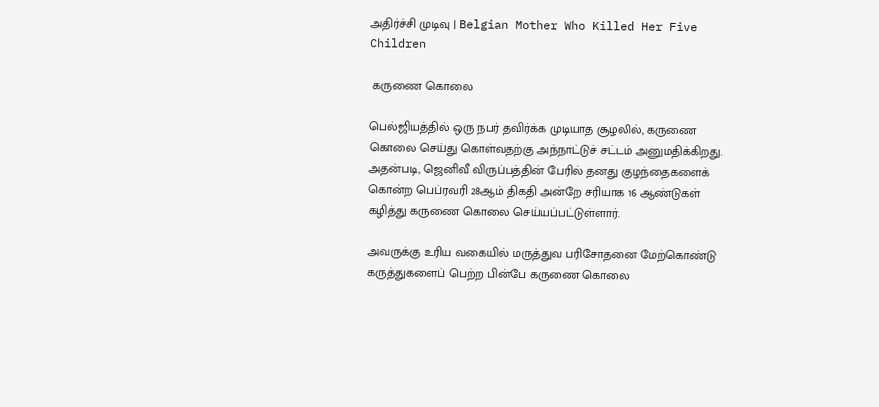அதிர்ச்சி முடிவு | Belgian Mother Who Killed Her Five Children

 கருணை கொலை

பெல்ஜியத்தில் ஒரு நபர் தவிர்க்க முடியாத சூழலில், கருணை கொலை செய்து கொள்வதற்கு அந்நாட்டுச் சட்டம் அனுமதிக்கிறது. அதன்படி, ஜெனிவீ விருப்பத்தின் பேரில் தனது குழந்தைகளைக் கொன்ற பெப்ரவரி 28ஆம் திகதி அன்றே சரியாக 16 ஆண்டுகள் கழித்து கருணை கொலை செய்யப்பட்டுள்ளார்.

அவருக்கு உரிய வகையில் மருத்துவ பரிசோதனை மேற்கொண்டு கருத்துகளைப் பெற்ற பின்பே கருணை கொலை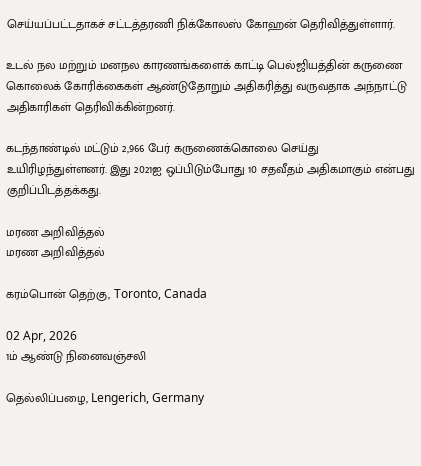செய்யப்பட்டதாகச் சட்டத்தரணி நிக்கோலஸ் கோஹன் தெரிவித்துள்ளார்.

உடல் நல மற்றும் மனநல காரணங்களைக் காட்டி பெல்ஜியத்தின் கருணை கொலைக் கோரிக்கைகள் ஆண்டுதோறும் அதிகரித்து வருவதாக அந்நாட்டு அதிகாரிகள் தெரிவிக்கின்றனர்.

கடந்தாண்டில் மட்டும் 2,966 பேர் கருணைக்கொலை செய்து உயிரிழந்துள்ளனர். இது 2021ஐ ஒப்பிடும்போது 10 சதவீதம் அதிகமாகும் என்பது குறிப்பிடத்தக்கது.

மரண அறிவித்தல்
மரண அறிவித்தல்

கரம்பொன் தெற்கு, Toronto, Canada

02 Apr, 2026
1ம் ஆண்டு நினைவஞ்சலி

தெல்லிப்பழை, Lengerich, Germany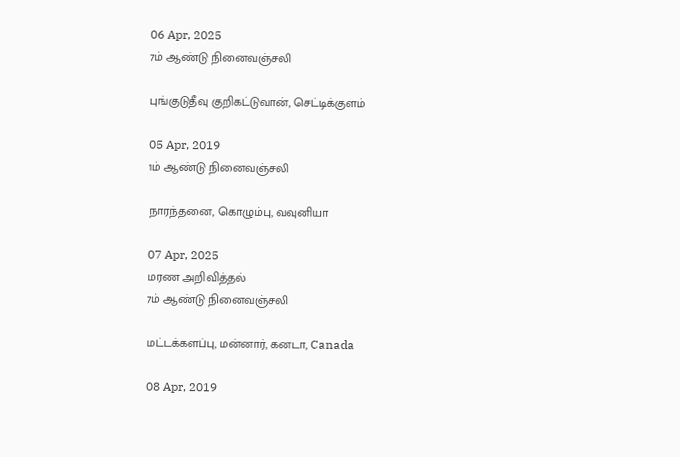06 Apr, 2025
7ம் ஆண்டு நினைவஞ்சலி

புங்குடுதீவு குறிகட்டுவான், செட்டிக்குளம்

05 Apr, 2019
1ம் ஆண்டு நினைவஞ்சலி

நாரந்தனை, கொழும்பு, வவுனியா

07 Apr, 2025
மரண அறிவித்தல்
7ம் ஆண்டு நினைவஞ்சலி

மட்டக்களப்பு, மன்னார், கனடா, Canada

08 Apr, 2019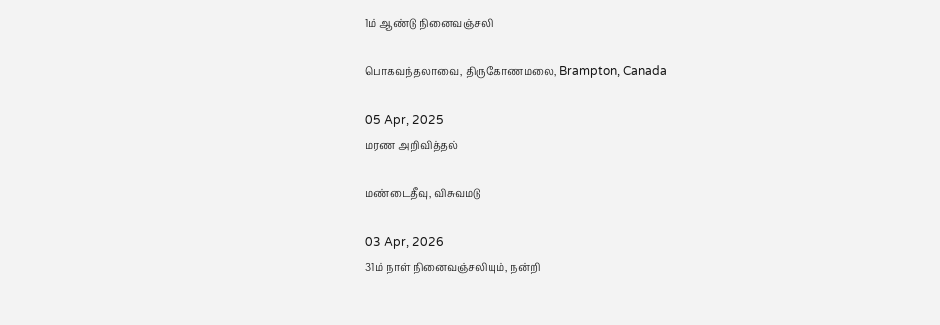1ம் ஆண்டு நினைவஞ்சலி

பொகவந்தலாவை, திருகோணமலை, Brampton, Canada

05 Apr, 2025
மரண அறிவித்தல்

மண்டைதீவு, விசுவமடு

03 Apr, 2026
31ம் நாள் நினைவஞ்சலியும், நன்றி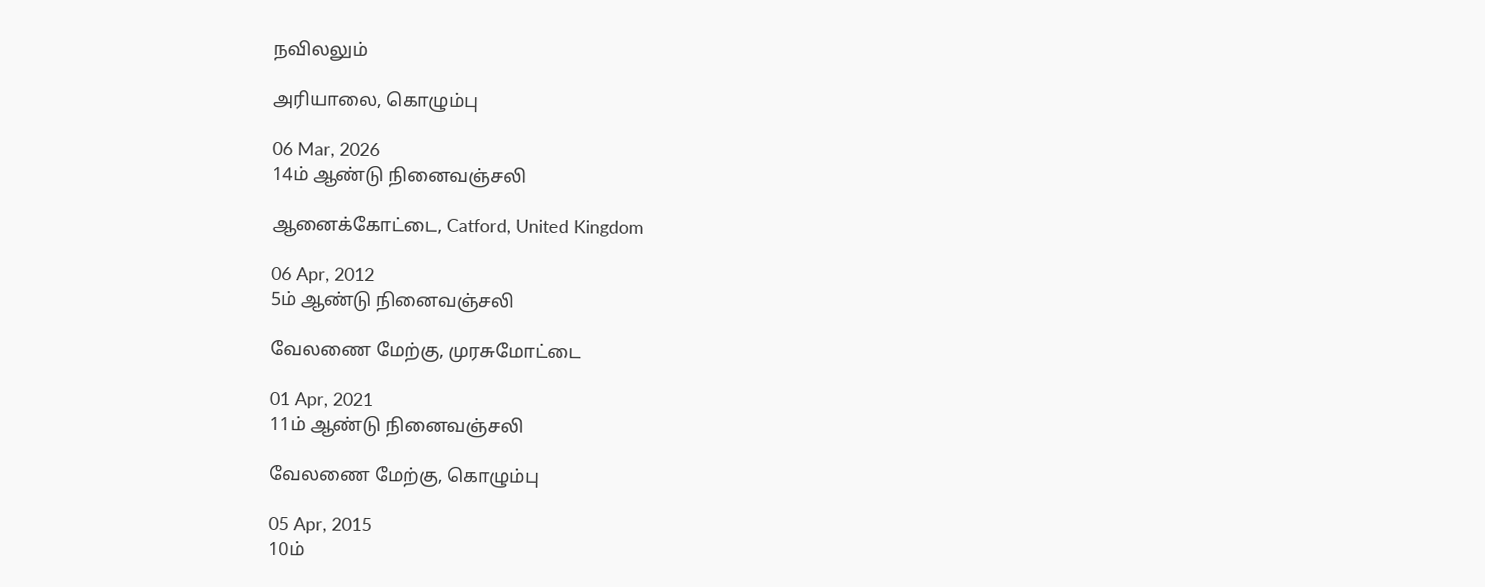நவிலலும்

அரியாலை, கொழும்பு

06 Mar, 2026
14ம் ஆண்டு நினைவஞ்சலி

ஆனைக்கோட்டை, Catford, United Kingdom

06 Apr, 2012
5ம் ஆண்டு நினைவஞ்சலி

வேலணை மேற்கு, முரசுமோட்டை

01 Apr, 2021
11ம் ஆண்டு நினைவஞ்சலி

வேலணை மேற்கு, கொழும்பு

05 Apr, 2015
10ம்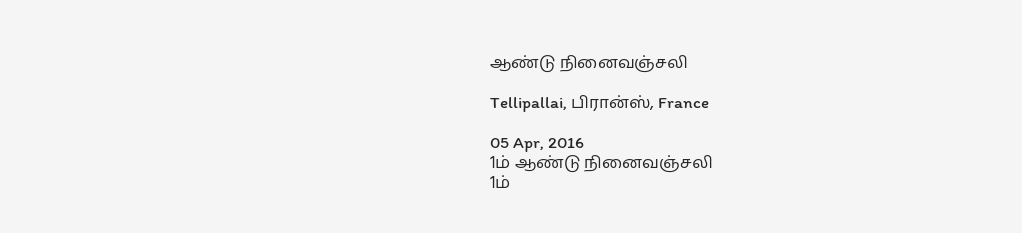ஆண்டு நினைவஞ்சலி

Tellipallai, பிரான்ஸ், France

05 Apr, 2016
1ம் ஆண்டு நினைவஞ்சலி
1ம்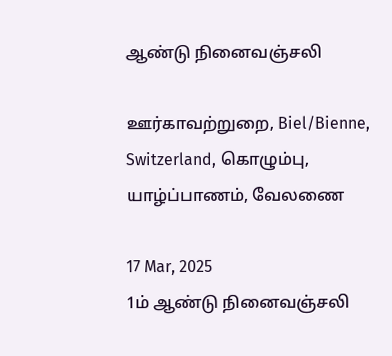ஆண்டு நினைவஞ்சலி

ஊர்காவற்றுறை, Biel/Bienne, Switzerland, கொழும்பு, யாழ்ப்பாணம், வேலணை

17 Mar, 2025
1ம் ஆண்டு நினைவஞ்சலி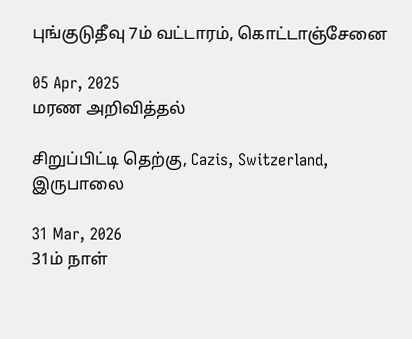புங்குடுதீவு 7ம் வட்டாரம், கொட்டாஞ்சேனை

05 Apr, 2025
மரண அறிவித்தல்

சிறுப்பிட்டி தெற்கு, Cazis, Switzerland, இருபாலை

31 Mar, 2026
31ம் நாள்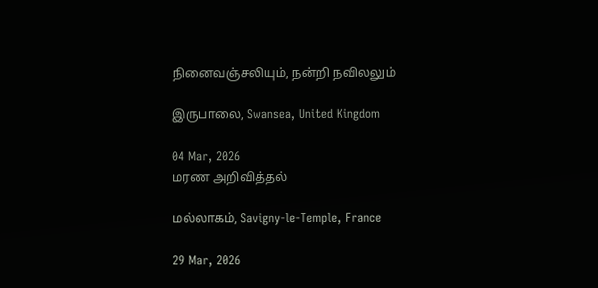நினைவஞ்சலியும், நன்றி நவிலலும்

இருபாலை, Swansea, United Kingdom

04 Mar, 2026
மரண அறிவித்தல்

மல்லாகம், Savigny-le-Temple, France

29 Mar, 2026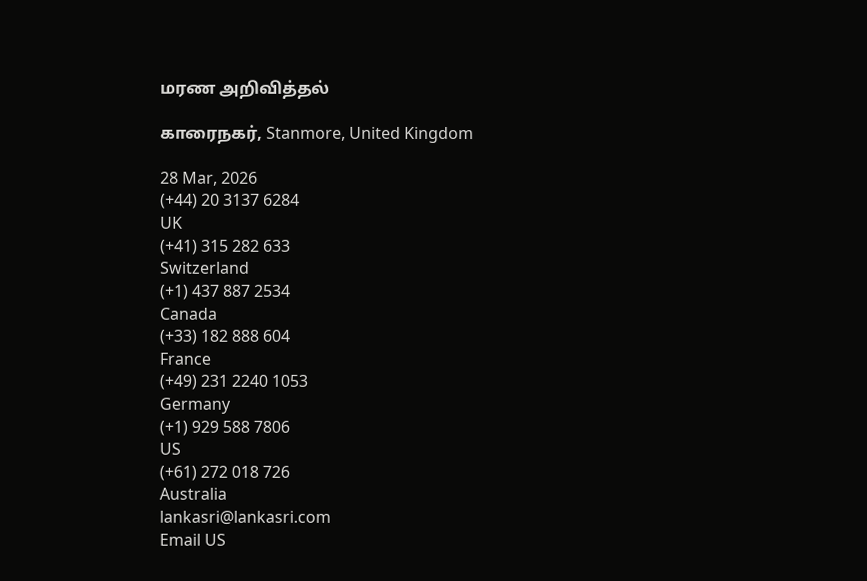மரண அறிவித்தல்

காரைநகர், Stanmore, United Kingdom

28 Mar, 2026
(+44) 20 3137 6284
UK
(+41) 315 282 633
Switzerland
(+1) 437 887 2534
Canada
(+33) 182 888 604
France
(+49) 231 2240 1053
Germany
(+1) 929 588 7806
US
(+61) 272 018 726
Australia
lankasri@lankasri.com
Email US